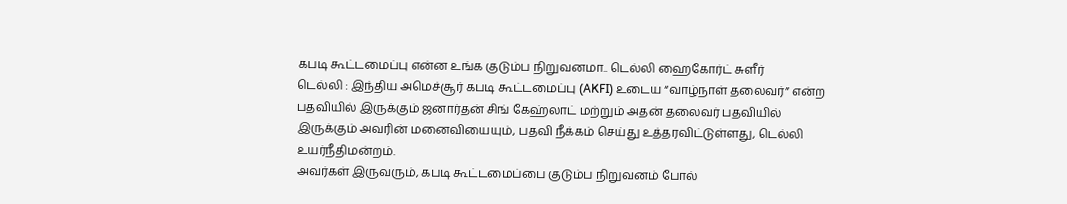கபடி கூட்டமைப்பு என்ன உங்க குடும்ப நிறுவனமா.. டெல்லி ஹைகோர்ட் சுளீர்
டெல்லி : இந்திய அமெச்சூர் கபடி கூட்டமைப்பு (AKFI) உடைய “வாழ்நாள் தலைவர்” என்ற பதவியில் இருக்கும் ஜனார்தன் சிங் கேஹ்லாட் மற்றும் அதன் தலைவர் பதவியில் இருக்கும் அவரின் மனைவியையும், பதவி நீக்கம் செய்து உத்தரவிட்டுள்ளது, டெல்லி உயர்நீதிமன்றம்.
அவர்கள் இருவரும், கபடி கூட்டமைப்பை குடும்ப நிறுவனம் போல்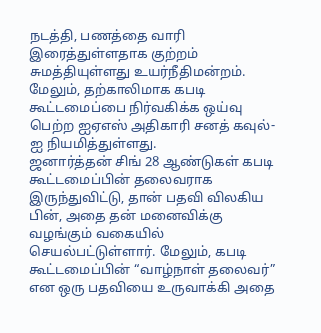நடத்தி, பணத்தை வாரி இரைத்துள்ளதாக குற்றம் சுமத்தியுள்ளது உயர்நீதிமன்றம். மேலும், தற்காலிமாக கபடி கூட்டமைப்பை நிர்வகிக்க ஒய்வு பெற்ற ஐஏஎஸ் அதிகாரி சனத் கவுல்-ஐ நியமித்துள்ளது.
ஜனார்த்தன் சிங் 28 ஆண்டுகள் கபடி கூட்டமைப்பின் தலைவராக இருந்துவிட்டு, தான் பதவி விலகிய பின், அதை தன் மனைவிக்கு வழங்கும் வகையில் செயல்பட்டுள்ளார். மேலும், கபடி கூட்டமைப்பின் “வாழ்நாள் தலைவர்” என ஒரு பதவியை உருவாக்கி அதை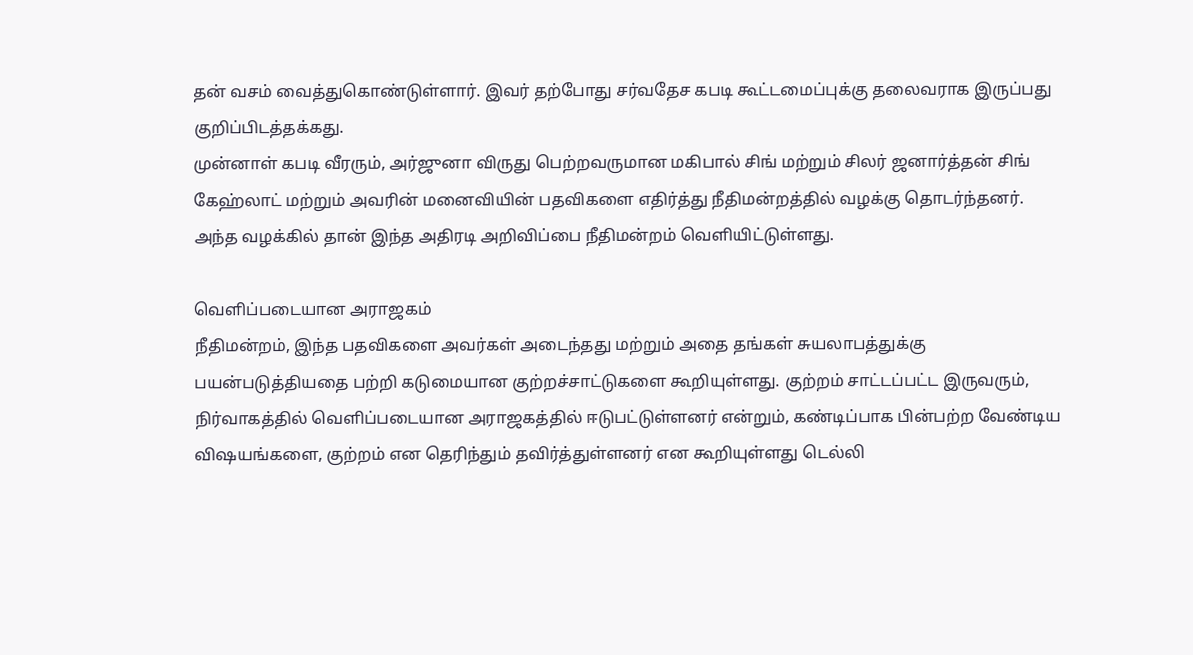தன் வசம் வைத்துகொண்டுள்ளார். இவர் தற்போது சர்வதேச கபடி கூட்டமைப்புக்கு தலைவராக இருப்பது குறிப்பிடத்தக்கது.
முன்னாள் கபடி வீரரும், அர்ஜுனா விருது பெற்றவருமான மகிபால் சிங் மற்றும் சிலர் ஜனார்த்தன் சிங் கேஹ்லாட் மற்றும் அவரின் மனைவியின் பதவிகளை எதிர்த்து நீதிமன்றத்தில் வழக்கு தொடர்ந்தனர். அந்த வழக்கில் தான் இந்த அதிரடி அறிவிப்பை நீதிமன்றம் வெளியிட்டுள்ளது.

வெளிப்படையான அராஜகம்
நீதிமன்றம், இந்த பதவிகளை அவர்கள் அடைந்தது மற்றும் அதை தங்கள் சுயலாபத்துக்கு பயன்படுத்தியதை பற்றி கடுமையான குற்றச்சாட்டுகளை கூறியுள்ளது. குற்றம் சாட்டப்பட்ட இருவரும், நிர்வாகத்தில் வெளிப்படையான அராஜகத்தில் ஈடுபட்டுள்ளனர் என்றும், கண்டிப்பாக பின்பற்ற வேண்டிய விஷயங்களை, குற்றம் என தெரிந்தும் தவிர்த்துள்ளனர் என கூறியுள்ளது டெல்லி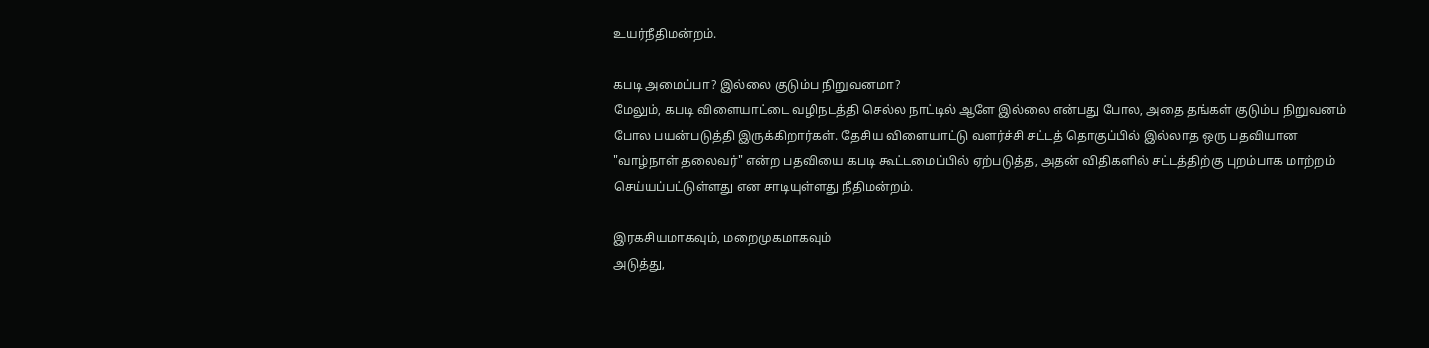உயர்நீதிமன்றம்.

கபடி அமைப்பா? இல்லை குடும்ப நிறுவனமா?
மேலும், கபடி விளையாட்டை வழிநடத்தி செல்ல நாட்டில் ஆளே இல்லை என்பது போல, அதை தங்கள் குடும்ப நிறுவனம் போல பயன்படுத்தி இருக்கிறார்கள். தேசிய விளையாட்டு வளர்ச்சி சட்டத் தொகுப்பில் இல்லாத ஒரு பதவியான "வாழ்நாள் தலைவர்" என்ற பதவியை கபடி கூட்டமைப்பில் ஏற்படுத்த, அதன் விதிகளில் சட்டத்திற்கு புறம்பாக மாற்றம் செய்யப்பட்டுள்ளது என சாடியுள்ளது நீதிமன்றம்.

இரகசியமாகவும், மறைமுகமாகவும்
அடுத்து,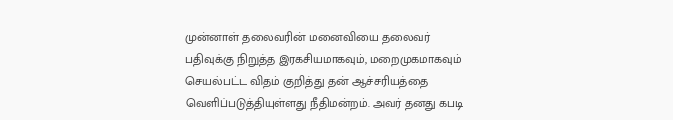முன்னாள் தலைவரின் மனைவியை தலைவர் பதிவுக்கு நிறுத்த இரகசியமாகவும், மறைமுகமாகவும் செயல்பட்ட விதம் குறித்து தன் ஆச்சரியத்தை வெளிப்படுத்தியுள்ளது நீதிமன்றம். அவர் தனது கபடி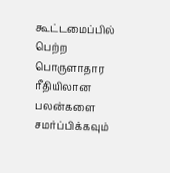கூட்டமைப்பில் பெற்ற பொருளாதார ரீதியிலான பலன்களை சமர்ப்பிக்கவும்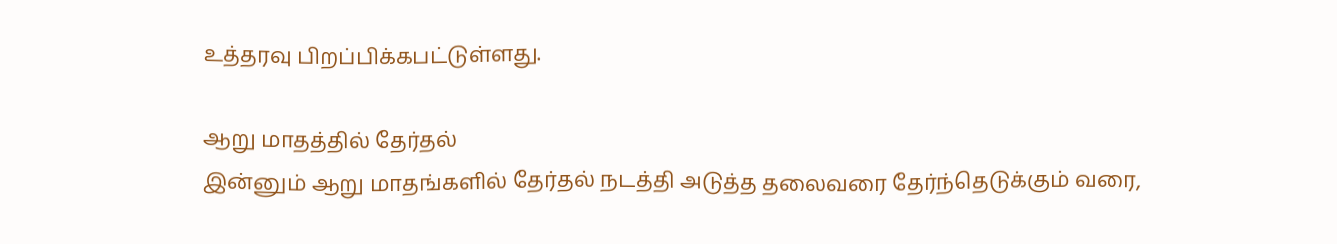உத்தரவு பிறப்பிக்கபட்டுள்ளது.

ஆறு மாதத்தில் தேர்தல்
இன்னும் ஆறு மாதங்களில் தேர்தல் நடத்தி அடுத்த தலைவரை தேர்ந்தெடுக்கும் வரை,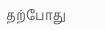தற்போது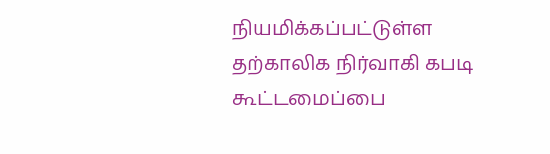நியமிக்கப்பட்டுள்ள தற்காலிக நிர்வாகி கபடி கூட்டமைப்பை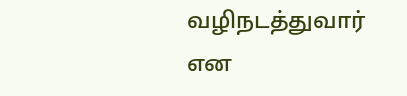வழிநடத்துவார் என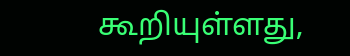கூறியுள்ளது,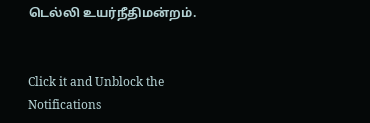டெல்லி உயர்நீதிமன்றம்.


Click it and Unblock the Notifications